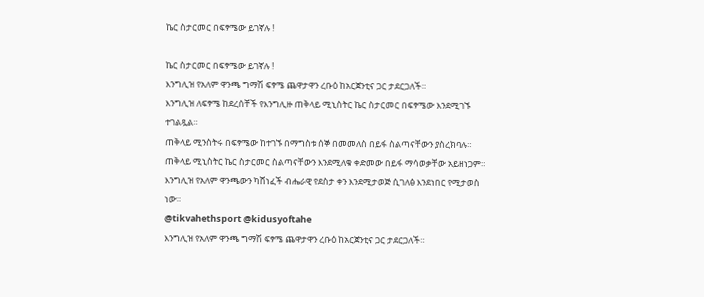ኬር ስታርመር በፍፃሜው ይገኛሉ !

ኬር ስታርመር በፍፃሜው ይገኛሉ !
እንግሊዝ የአለም ዋንጫ ግማሽ ፍፃሜ ጨዋታዋን ረቡዕ ከአርጀንቲና ጋር ታደርጋለች።
እንግሊዝ ለፍፃሜ ከደረሰቸች የእንግሊዙ ጠቅላይ ሚኒስትር ኬር ስታርመር በፍፃሜው እንደሚገኙ ተገልጿል።
ጠቅላይ ሚንስትሩ በፍፃሜው ከተገኙ በማግስቱ ሰኞ በመመለስ በይፋ ስልጣናቸውን ያስረክባሉ።
ጠቅላይ ሚኒስትር ኬር ስታርመር ስልጣናቸውን እንደሚለቁ ቀድመው በይፋ ማሳወቃቸው አይዘነጋም።
እንግሊዝ የአለም ዋንጫውን ካሸነፈች ብሔራዊ የደስታ ቀን እንደሚታወጅ ሲገለፅ እንደነበር የሚታወስ ነው።
@tikvahethsport @kidusyoftahe
እንግሊዝ የአለም ዋንጫ ግማሽ ፍፃሜ ጨዋታዋን ረቡዕ ከአርጀንቲና ጋር ታደርጋለች።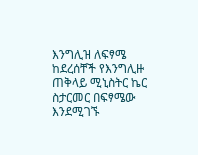እንግሊዝ ለፍፃሜ ከደረሰቸች የእንግሊዙ ጠቅላይ ሚኒስትር ኬር ስታርመር በፍፃሜው እንደሚገኙ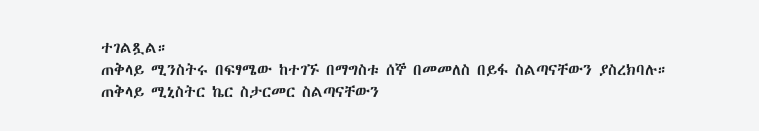ተገልጿል።
ጠቅላይ ሚንስትሩ በፍፃሜው ከተገኙ በማግስቱ ሰኞ በመመለስ በይፋ ስልጣናቸውን ያስረክባሉ።
ጠቅላይ ሚኒስትር ኬር ስታርመር ስልጣናቸውን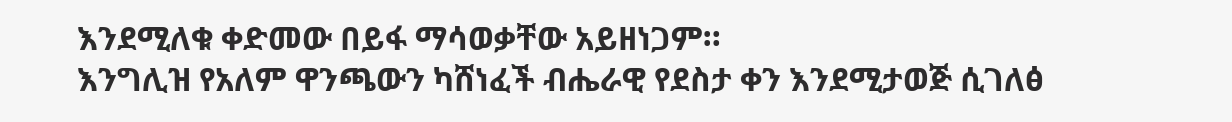እንደሚለቁ ቀድመው በይፋ ማሳወቃቸው አይዘነጋም።
እንግሊዝ የአለም ዋንጫውን ካሸነፈች ብሔራዊ የደስታ ቀን እንደሚታወጅ ሲገለፅ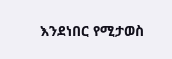እንደነበር የሚታወስ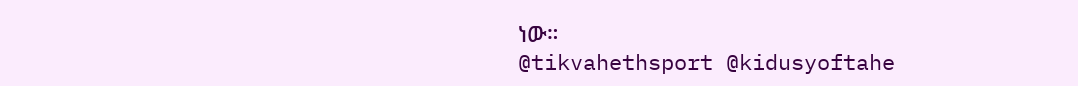ነው።
@tikvahethsport @kidusyoftahe